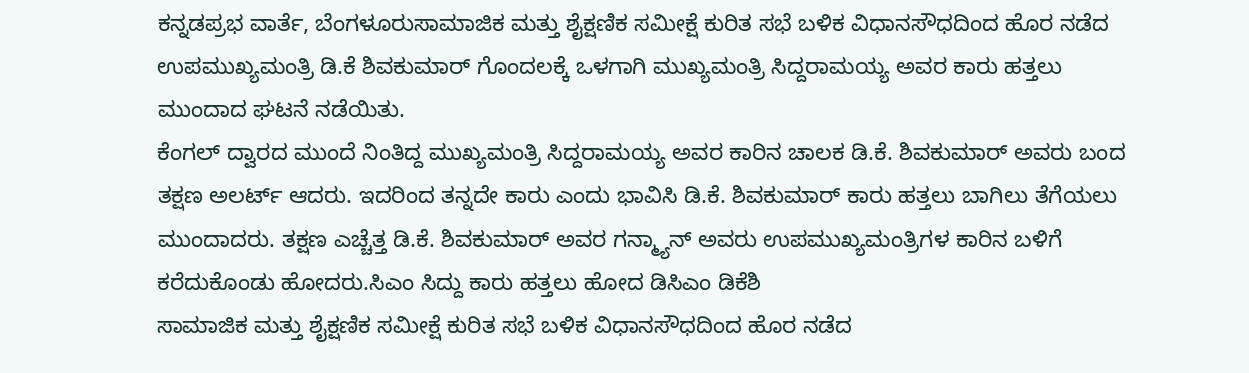ಕನ್ನಡಪ್ರಭ ವಾರ್ತೆ, ಬೆಂಗಳೂರುಸಾಮಾಜಿಕ ಮತ್ತು ಶೈಕ್ಷಣಿಕ ಸಮೀಕ್ಷೆ ಕುರಿತ ಸಭೆ ಬಳಿಕ ವಿಧಾನಸೌಧದಿಂದ ಹೊರ ನಡೆದ ಉಪಮುಖ್ಯಮಂತ್ರಿ ಡಿ.ಕೆ ಶಿವಕುಮಾರ್ ಗೊಂದಲಕ್ಕೆ ಒಳಗಾಗಿ ಮುಖ್ಯಮಂತ್ರಿ ಸಿದ್ದರಾಮಯ್ಯ ಅವರ ಕಾರು ಹತ್ತಲು ಮುಂದಾದ ಘಟನೆ ನಡೆಯಿತು.
ಕೆಂಗಲ್ ದ್ವಾರದ ಮುಂದೆ ನಿಂತಿದ್ದ ಮುಖ್ಯಮಂತ್ರಿ ಸಿದ್ದರಾಮಯ್ಯ ಅವರ ಕಾರಿನ ಚಾಲಕ ಡಿ.ಕೆ. ಶಿವಕುಮಾರ್ ಅವರು ಬಂದ ತಕ್ಷಣ ಅಲರ್ಟ್ ಆದರು. ಇದರಿಂದ ತನ್ನದೇ ಕಾರು ಎಂದು ಭಾವಿಸಿ ಡಿ.ಕೆ. ಶಿವಕುಮಾರ್ ಕಾರು ಹತ್ತಲು ಬಾಗಿಲು ತೆಗೆಯಲು ಮುಂದಾದರು. ತಕ್ಷಣ ಎಚ್ಚೆತ್ತ ಡಿ.ಕೆ. ಶಿವಕುಮಾರ್ ಅವರ ಗನ್ಮ್ಯಾನ್ ಅವರು ಉಪಮುಖ್ಯಮಂತ್ರಿಗಳ ಕಾರಿನ ಬಳಿಗೆ ಕರೆದುಕೊಂಡು ಹೋದರು.ಸಿಎಂ ಸಿದ್ದು ಕಾರು ಹತ್ತಲು ಹೋದ ಡಿಸಿಎಂ ಡಿಕೆಶಿ
ಸಾಮಾಜಿಕ ಮತ್ತು ಶೈಕ್ಷಣಿಕ ಸಮೀಕ್ಷೆ ಕುರಿತ ಸಭೆ ಬಳಿಕ ವಿಧಾನಸೌಧದಿಂದ ಹೊರ ನಡೆದ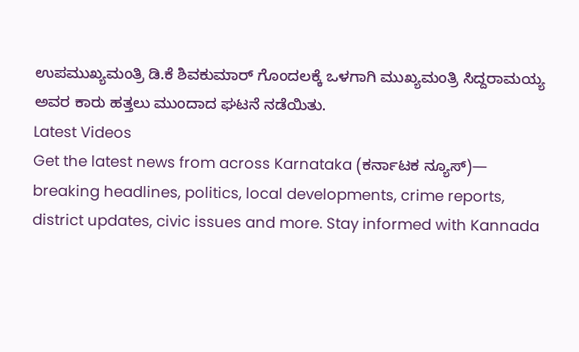ಉಪಮುಖ್ಯಮಂತ್ರಿ ಡಿ.ಕೆ ಶಿವಕುಮಾರ್ ಗೊಂದಲಕ್ಕೆ ಒಳಗಾಗಿ ಮುಖ್ಯಮಂತ್ರಿ ಸಿದ್ದರಾಮಯ್ಯ ಅವರ ಕಾರು ಹತ್ತಲು ಮುಂದಾದ ಘಟನೆ ನಡೆಯಿತು.
Latest Videos
Get the latest news from across Karnataka (ಕರ್ನಾಟಕ ನ್ಯೂಸ್)— breaking headlines, politics, local developments, crime reports, district updates, civic issues and more. Stay informed with Kannada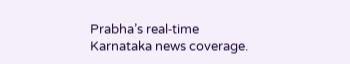Prabha’s real‑time Karnataka news coverage.